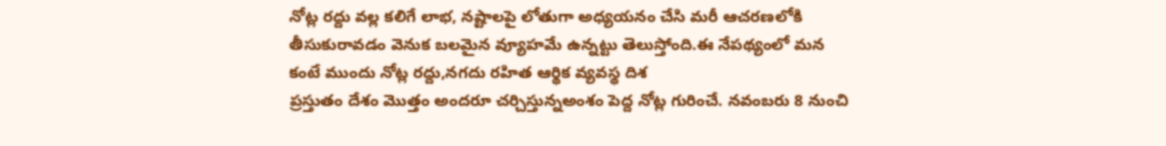నోట్ల రద్దు వల్ల కలిగే లాభ, నష్టాలపై లోతుగా అధ్యయనం చేసి మరీ ఆచరణలోకి తీసుకురావడం వెనుక బలమైన వ్యూహమే ఉన్నట్టు తెలుస్తోంది.ఈ నేపథ్యంలో మన కంటే ముందు నోట్ల రద్దు,నగదు రహిత ఆర్థిక వ్యవస్థ దిశ
ప్రస్తుతం దేశం మొత్తం అందరూ చర్చిస్తున్నఅంశం పెద్ద నోట్ల గురించే. నవంబరు 8 నుంచి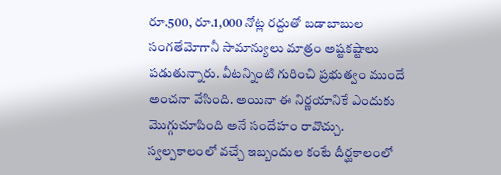రూ.500, రూ.1,000 నోట్ల రద్దుతో బడాబాబుల సంగతేమోగానీ సామాన్యులు మాత్రం అష్టకష్టాలు పడుతున్నారు. వీటన్నింటి గురించి ప్రభుత్వం ముందే అంచనా వేసింది. అయినా ఈ నిర్ణయానికే ఎందుకు మొగ్గుచూపింది అనే సందేహం రావొచ్చు. స్వల్పకాలంలో వచ్చే ఇబ్బందుల కంటే దీర్ఘకాలంలో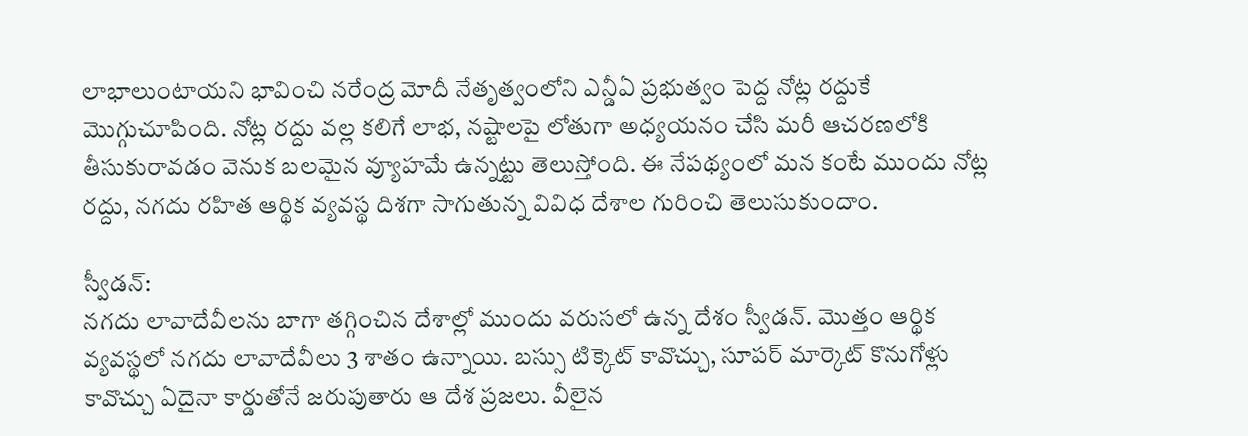లాభాలుంటాయని భావించి నరేంద్ర మోదీ నేతృత్వంలోని ఎన్డీఏ ప్రభుత్వం పెద్ద నోట్ల రద్దుకే మొగ్గుచూపింది. నోట్ల రద్దు వల్ల కలిగే లాభ, నష్టాలపై లోతుగా అధ్యయనం చేసి మరీ ఆచరణలోకి తీసుకురావడం వెనుక బలమైన వ్యూహమే ఉన్నట్టు తెలుస్తోంది. ఈ నేపథ్యంలో మన కంటే ముందు నోట్ల రద్దు, నగదు రహిత ఆర్థిక వ్యవస్థ దిశగా సాగుతున్న వివిధ దేశాల గురించి తెలుసుకుందాం.

స్వీడన్:
నగదు లావాదేవీలను బాగా తగ్గించిన దేశాల్లో ముందు వరుసలో ఉన్న దేశం స్వీడన్. మొత్తం ఆర్థిక వ్యవస్థలో నగదు లావాదేవీలు 3 శాతం ఉన్నాయి. బస్సు టిక్కెట్ కావొచ్చు, సూపర్ మార్కెట్ కొనుగోళ్లు కావొచ్చు ఏదైనా కార్డుతోనే జరుపుతారు ఆ దేశ ప్రజలు. వీలైన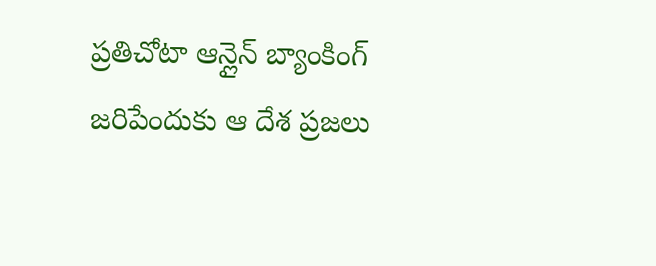ప్రతిచోటా ఆన్లైన్ బ్యాంకింగ్ జరిపేందుకు ఆ దేశ ప్రజలు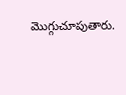మొగ్గుచూపుతారు.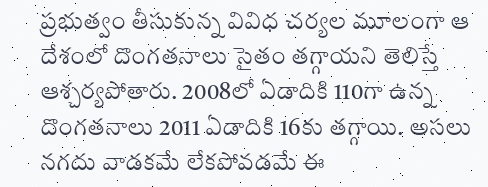ప్రభుత్వం తీసుకున్న వివిధ చర్యల మూలంగా ఆ దేశంలో దొంగతనాలు సైతం తగ్గాయని తెలిస్తే ఆశ్చర్యపోతారు. 2008లో ఏడాదికి 110గా ఉన్న దొంగతనాలు 2011 ఏడాదికి 16కు తగ్గాయి. అసలు నగదు వాడకమే లేకపోవడమే ఈ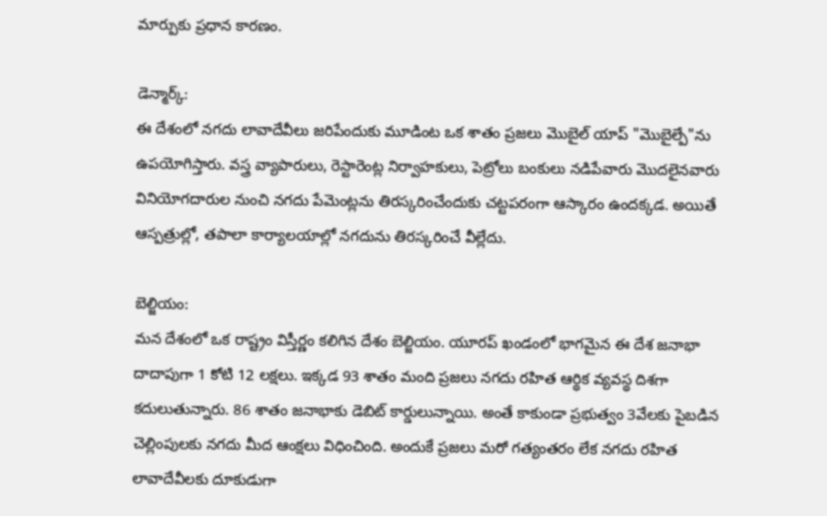మార్పుకు ప్రధాన కారణం.

డెన్మార్క్:
ఈ దేశంలో నగదు లావాదేవీలు జరిపేందుకు మూడింట ఒక శాతం ప్రజలు మొబైల్ యాప్ "మొబైల్పే"ను ఉపయోగిస్తారు. వస్త్ర వ్యాపారులు, రెస్టారెంట్ల నిర్వాహకులు, పెట్రోలు బంకులు నడిపేవారు మొదలైనవారు వినియోగదారుల నుంచి నగదు పేమెంట్లను తిరస్కరించేందుకు చట్టపరంగా ఆస్కారం ఉందక్కడ. అయితే ఆస్పత్రుల్లో, తపాలా కార్యాలయాల్లో నగదును తిరస్కరించే వీల్లేదు.

బెల్జియం:
మన దేశంలో ఒక రాష్ట్రం విస్తీర్ణం కలిగిన దేశం బెల్జియం. యూరప్ ఖండంలో భాగమైన ఈ దేశ జనాభా దాదాపుగా 1 కోటి 12 లక్షలు. ఇక్కడ 93 శాతం మంది ప్రజలు నగదు రహిత ఆర్థిక వ్యవస్థ దిశగా కదులుతున్నారు. 86 శాతం జనాభాకు డెబిట్ కార్డులున్నాయి. అంతే కాకుండా ప్రభుత్వం 3వేలకు పైబడిన చెల్లింపులకు నగదు మీద ఆంక్షలు విధించింది. అందుకే ప్రజలు మరో గత్యంతరం లేక నగదు రహిత లావాదేవీలకు దూకుడుగా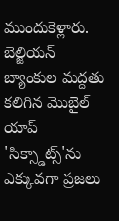ముందుకెళ్లారు. బెల్జియన్ బ్యాంకుల మద్దతు కలిగిన మొబైల్ యాప్ 'సిక్స్డాట్స్'ను ఎక్కువగా ప్రజలు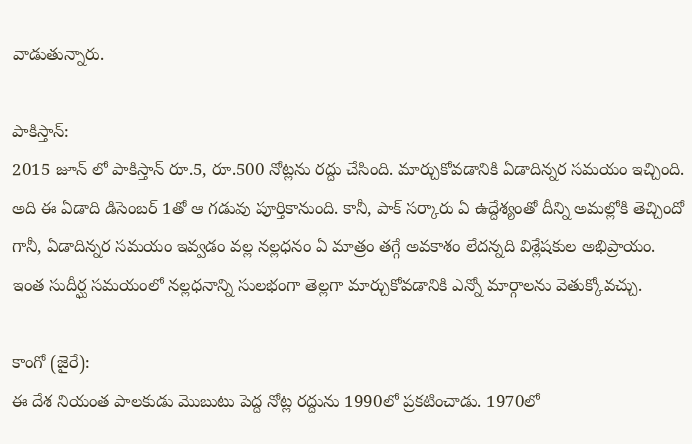వాడుతున్నారు.

పాకిస్తాన్:
2015 జూన్ లో పాకిస్తాన్ రూ.5, రూ.500 నోట్లను రద్దు చేసింది. మార్చుకోవడానికి ఏడాదిన్నర సమయం ఇచ్చింది. అది ఈ ఏడాది డిసెంబర్ 1తో ఆ గడువు పూర్తికానుంది. కానీ, పాక్ సర్కారు ఏ ఉద్దేశ్యంతో దీన్ని అమల్లోకి తెచ్చిందో గానీ, ఏడాదిన్నర సమయం ఇవ్వడం వల్ల నల్లధనం ఏ మాత్రం తగ్గే అవకాశం లేదన్నది విశ్లేషకుల అభిప్రాయం. ఇంత సుదీర్ఘ సమయంలో నల్లధనాన్ని సులభంగా తెల్లగా మార్చుకోవడానికి ఎన్నో మార్గాలను వెతుక్కోవచ్చు.

కాంగో (జైరే):
ఈ దేశ నియంత పాలకుడు మొబుటు పెద్ద నోట్ల రద్దును 1990లో ప్రకటించాడు. 1970లో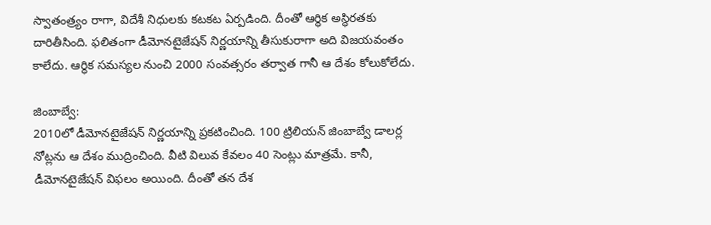స్వాతంత్ర్యం రాగా, విదేశీ నిధులకు కటకట ఏర్పడింది. దీంతో ఆర్థిక అస్థిరతకు దారితీసింది. ఫలితంగా డీమోనటైజేషన్ నిర్ణయాన్ని తీసుకురాగా అది విజయవంతం కాలేదు. ఆర్థిక సమస్యల నుంచి 2000 సంవత్సరం తర్వాత గానీ ఆ దేశం కోలుకోలేదు.

జింబాబ్వే:
2010లో డీమోనటైజేషన్ నిర్ణయాన్ని ప్రకటించింది. 100 ట్రిలియన్ జింబాబ్వే డాలర్ల నోట్లను ఆ దేశం ముద్రించింది. వీటి విలువ కేవలం 40 సెంట్లు మాత్రమే. కానీ, డీమోనటైజేషన్ విఫలం అయింది. దీంతో తన దేశ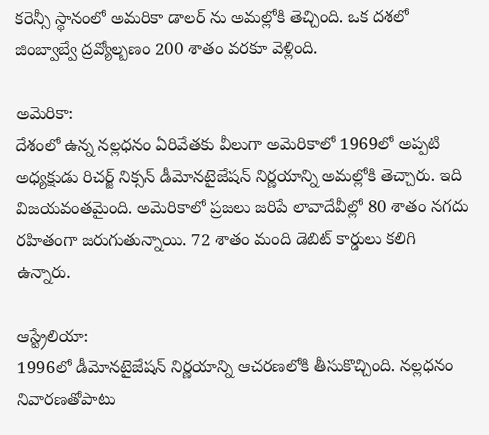కరెన్సీ స్థానంలో అమరికా డాలర్ ను అమల్లోకి తెచ్చింది. ఒక దశలో జింబ్వాబ్వే ద్రవ్యోల్బణం 200 శాతం వరకూ వెళ్లింది.

అమెరికా:
దేశంలో ఉన్న నల్లధనం ఏరివేతకు వీలుగా అమెరికాలో 1969లో అప్పటి అధ్యక్షుడు రిచర్జ్ నిక్సన్ డీమోనటైజేషన్ నిర్ణయాన్ని అమల్లోకి తెచ్చారు. ఇది విజయవంతమైంది. అమెరికాలో ప్రజలు జరిపే లావాదేవీల్లో 80 శాతం నగదు రహితంగా జరుగుతున్నాయి. 72 శాతం మంది డెబిట్ కార్డులు కలిగి ఉన్నారు.

ఆస్ట్రేలియా:
1996లో డీమోనటైజేషన్ నిర్ణయాన్ని ఆచరణలోకి తీసుకొచ్చింది. నల్లధనం నివారణతోపాటు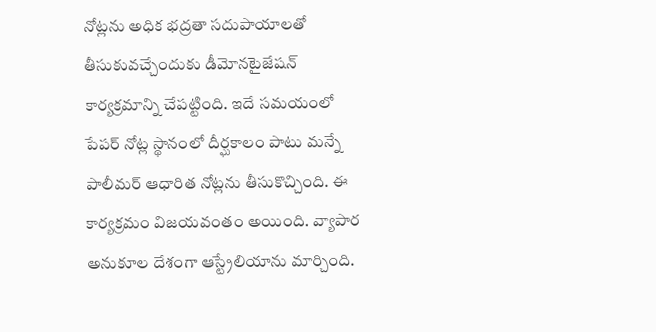నోట్లను అధిక భద్రతా సదుపాయాలతో తీసుకువచ్చేందుకు డీమోనటైజేషన్ కార్యక్రమాన్ని చేపట్టింది. ఇదే సమయంలో పేపర్ నోట్ల స్థానంలో దీర్ఘకాలం పాటు మన్నే పాలీమర్ ఆధారిత నోట్లను తీసుకొచ్చింది. ఈ కార్యక్రమం విజయవంతం అయింది. వ్యాపార అనుకూల దేశంగా ఆస్ట్రేలియాను మార్చింది.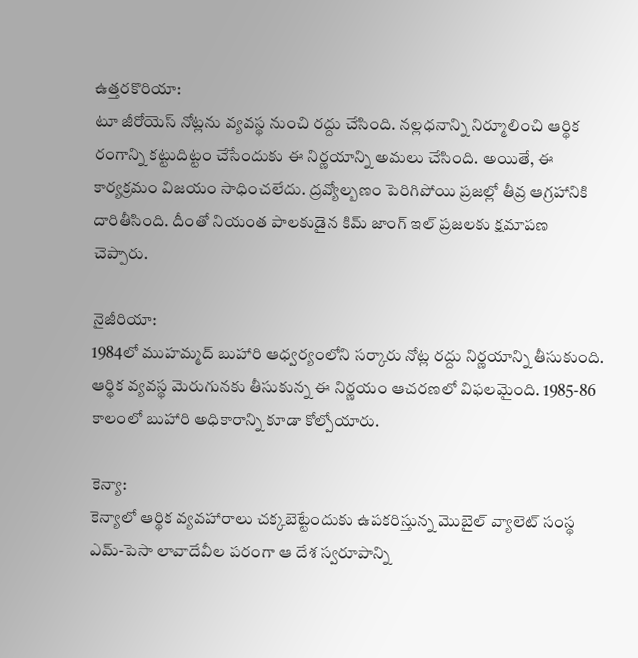ఉత్తరకొరియా:
టూ జీరోయెస్ నోట్లను వ్యవస్థ నుంచి రద్దు చేసింది. నల్లధనాన్ని నిర్మూలించి ఆర్థిక రంగాన్ని కట్టుదిట్టం చేసేందుకు ఈ నిర్ణయాన్ని అమలు చేసింది. అయితే, ఈ కార్యక్రమం విజయం సాధించలేదు. ద్రవ్యోల్బణం పెరిగిపోయి ప్రజల్లో తీవ్ర ఆగ్రహానికి దారితీసింది. దీంతో నియంత పాలకుడైన కిమ్ జాంగ్ ఇల్ ప్రజలకు క్షమాపణ చెప్పారు.

నైజీరియా:
1984లో ముహమ్మద్ బుహారి ఆధ్వర్యంలోని సర్కారు నోట్ల రద్దు నిర్ణయాన్ని తీసుకుంది. ఆర్థిక వ్యవస్థ మెరుగునకు తీసుకున్న ఈ నిర్ణయం ఆచరణలో విఫలమైంది. 1985-86 కాలంలో బుహారి అధికారాన్ని కూడా కోల్పోయారు.

కెన్యా:
కెన్యాలో ఆర్థిక వ్యవహారాలు చక్కబెట్టేందుకు ఉపకరిస్తున్న మొబైల్ వ్యాలెట్ సంస్థ ఎమ్-పెసా లావాదేవీల పరంగా ఆ దేశ స్వరూపాన్ని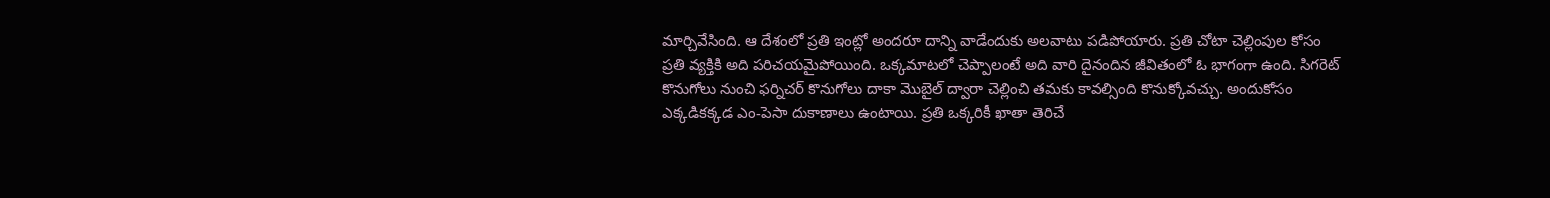మార్చివేసింది. ఆ దేశంలో ప్రతి ఇంట్లో అందరూ దాన్ని వాడేందుకు అలవాటు పడిపోయారు. ప్రతి చోటా చెల్లింపుల కోసం ప్రతి వ్యక్తికి అది పరిచయమైపోయింది. ఒక్కమాటలో చెప్పాలంటే అది వారి దైనందిన జీవితంలో ఓ భాగంగా ఉంది. సిగరెట్ కొనుగోలు నుంచి ఫర్నిచర్ కొనుగోలు దాకా మొబైల్ ద్వారా చెల్లించి తమకు కావల్సింది కొనుక్కోవచ్చు. అందుకోసం ఎక్కడికక్కడ ఎం-పెసా దుకాణాలు ఉంటాయి. ప్రతి ఒక్కరికీ ఖాతా తెరిచే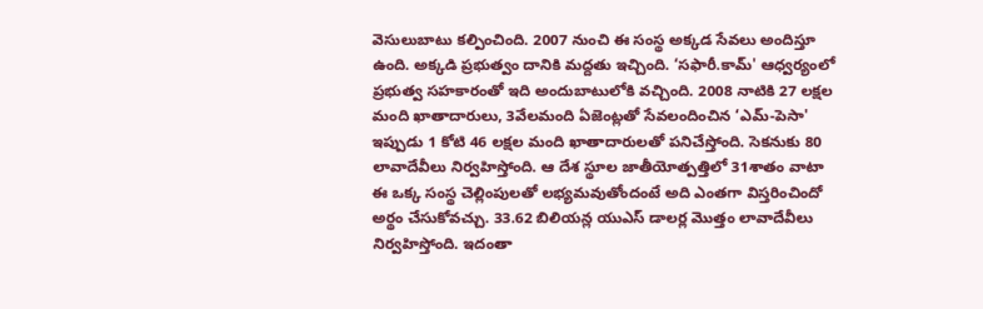వెసులుబాటు కల్పించింది. 2007 నుంచి ఈ సంస్థ అక్కడ సేవలు అందిస్తూ ఉంది. అక్కడి ప్రభుత్వం దానికి మద్దతు ఇచ్చింది. ‘సఫారీ.కామ్' ఆధ్వర్యంలో ప్రభుత్వ సహకారంతో ఇది అందుబాటులోకి వచ్చింది. 2008 నాటికి 27 లక్షల మంది ఖాతాదారులు, 3వేలమంది ఏజెంట్లతో సేవలందించిన ‘ఎమ్-పెసా' ఇప్పుడు 1 కోటి 46 లక్షల మంది ఖాతాదారులతో పనిచేస్తోంది. సెకనుకు 80 లావాదేవీలు నిర్వహిస్తోంది. ఆ దేశ స్థూల జాతీయోత్పత్తిలో 31శాతం వాటా ఈ ఒక్క సంస్థ చెల్లింపులతో లభ్యమవుతోందంటే అది ఎంతగా విస్తరించిందో అర్థం చేసుకోవచ్చు. 33.62 బిలియన్ల యుఎస్ డాలర్ల మొత్తం లావాదేవీలు నిర్వహిస్తోంది. ఇదంతా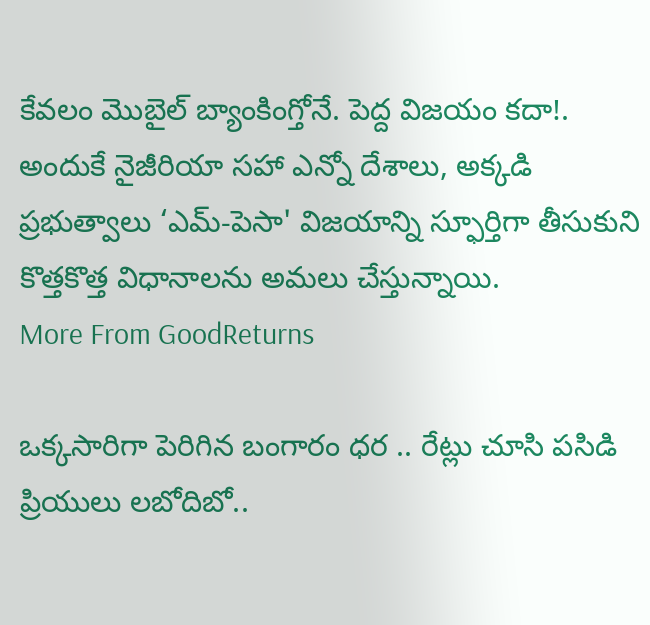కేవలం మొబైల్ బ్యాంకింగ్తోనే. పెద్ద విజయం కదా!. అందుకే నైజీరియా సహా ఎన్నో దేశాలు, అక్కడి ప్రభుత్వాలు ‘ఎమ్-పెసా' విజయాన్ని స్ఫూర్తిగా తీసుకుని కొత్తకొత్త విధానాలను అమలు చేస్తున్నాయి.
More From GoodReturns

ఒక్కసారిగా పెరిగిన బంగారం ధర .. రేట్లు చూసి పసిడి ప్రియులు లబోదిబో..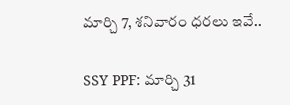మార్చి 7, శనివారం ధరలు ఇవే..

SSY PPF: మార్చి 31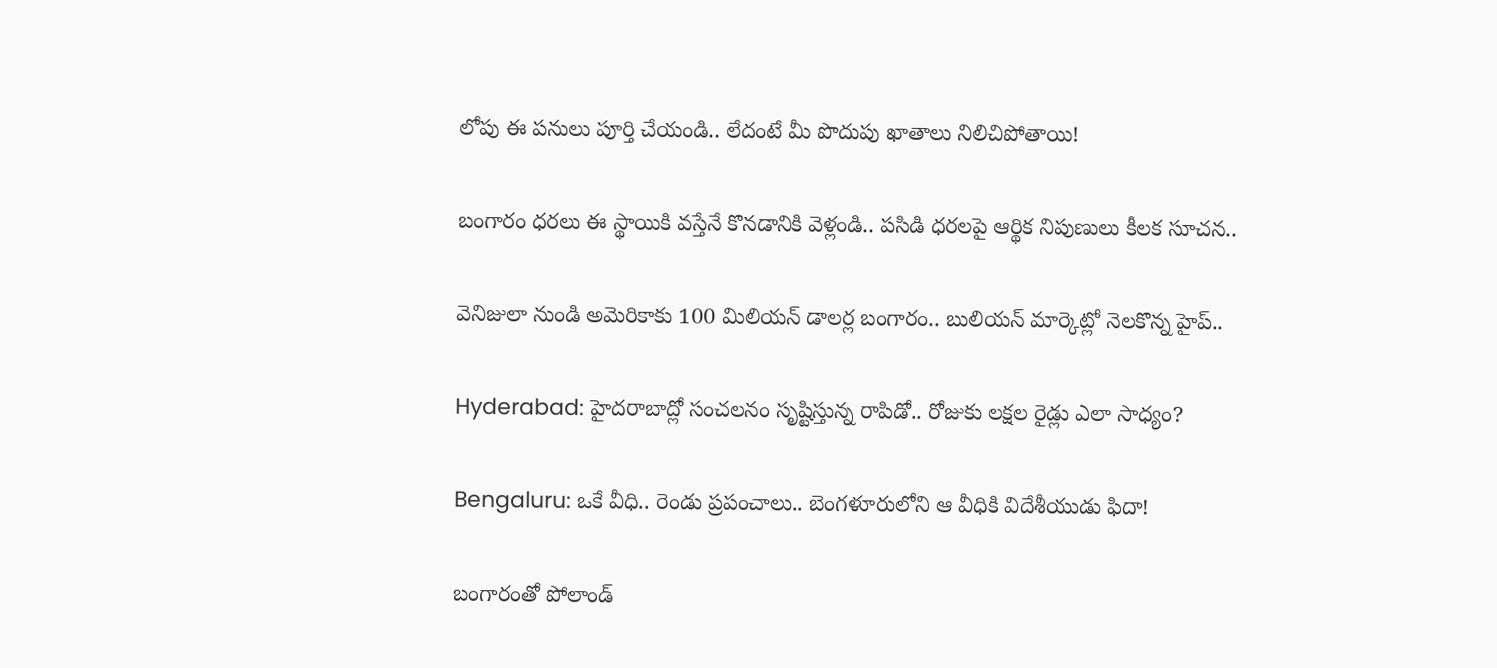లోపు ఈ పనులు పూర్తి చేయండి.. లేదంటే మీ పొదుపు ఖాతాలు నిలిచిపోతాయి!

బంగారం ధరలు ఈ స్థాయికి వస్తేనే కొనడానికి వెళ్లండి.. పసిడి ధరలపై ఆర్థిక నిపుణులు కీలక సూచన..

వెనిజులా నుండి అమెరికాకు 100 మిలియన్ డాలర్ల బంగారం.. బులియన్ మార్కెట్లో నెలకొన్న హైప్..

Hyderabad: హైదరాబాద్లో సంచలనం సృష్టిస్తున్న రాపిడో.. రోజుకు లక్షల రైడ్లు ఎలా సాధ్యం?

Bengaluru: ఒకే వీధి.. రెండు ప్రపంచాలు.. బెంగళూరులోని ఆ వీధికి విదేశీయుడు ఫిదా!

బంగారంతో పోలాండ్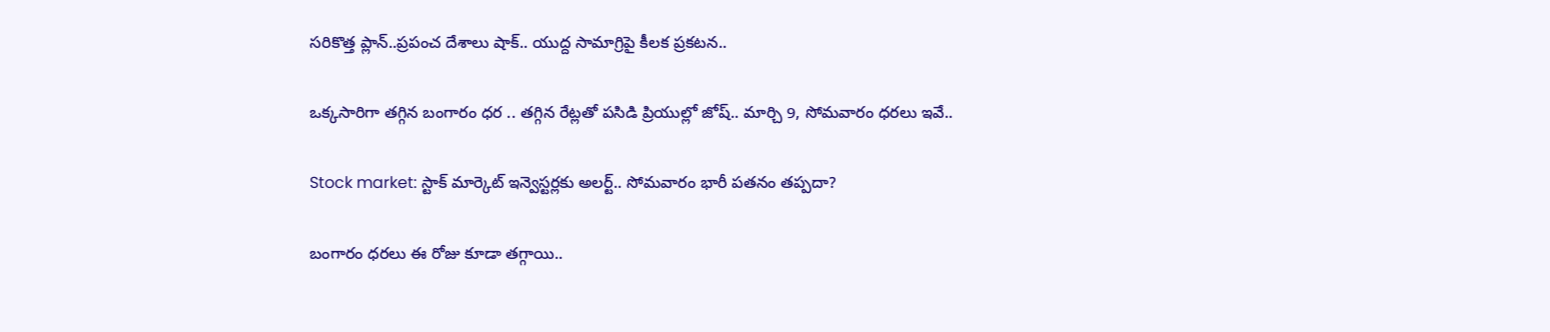సరికొత్త ప్లాన్..ప్రపంచ దేశాలు షాక్.. యుద్ద సామాగ్రిపై కీలక ప్రకటన..

ఒక్కసారిగా తగ్గిన బంగారం ధర .. తగ్గిన రేట్లతో పసిడి ప్రియుల్లో జోష్.. మార్చి 9, సోమవారం ధరలు ఇవే..

Stock market: స్టాక్ మార్కెట్ ఇన్వెస్టర్లకు అలర్ట్.. సోమవారం భారీ పతనం తప్పదా?

బంగారం ధరలు ఈ రోజు కూడా తగ్గాయి..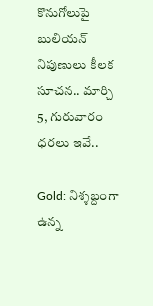కొనుగోలుపై బులియన్ నిపుణులు కీలక సూచన.. మార్చి 5, గురువారం ధరలు ఇవే..

Gold: నిశ్శబ్దంగా ఉన్న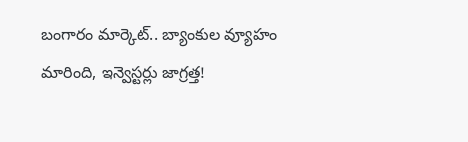బంగారం మార్కెట్.. బ్యాంకుల వ్యూహం మారింది, ఇన్వెస్టర్లు జాగ్రత్త!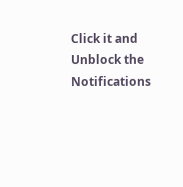Click it and Unblock the Notifications